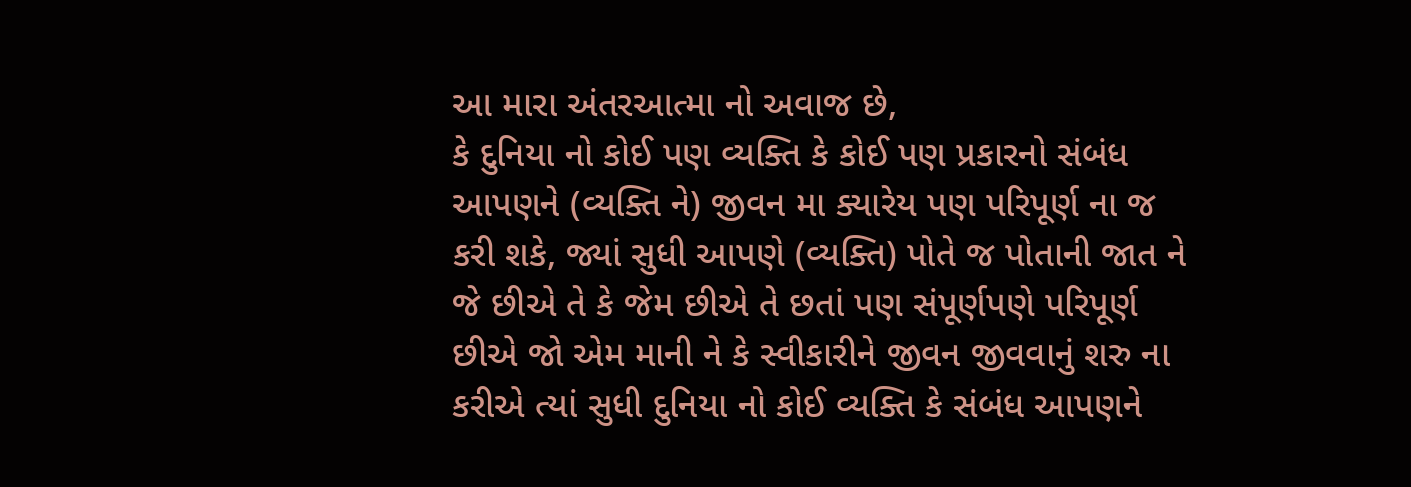આ મારા અંતરઆત્મા નો અવાજ છે,
કે દુનિયા નો કોઈ પણ વ્યક્તિ કે કોઈ પણ પ્રકારનો સંબંધ આપણને (વ્યક્તિ ને) જીવન મા ક્યારેય પણ પરિપૂર્ણ ના જ કરી શકે, જ્યાં સુધી આપણે (વ્યક્તિ) પોતે જ પોતાની જાત ને જે છીએ તે કે જેમ છીએ તે છતાં પણ સંપૂર્ણપણે પરિપૂર્ણ છીએ જો એમ માની ને કે સ્વીકારીને જીવન જીવવાનું શરુ ના કરીએ ત્યાં સુધી દુનિયા નો કોઈ વ્યક્તિ કે સંબંધ આપણને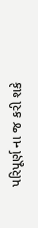પરિપૂર્ણ ના જ કરી શકે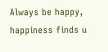Always be happy, happiness finds u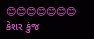😊😊😊😊😊😊😊
કેશર કુંજ